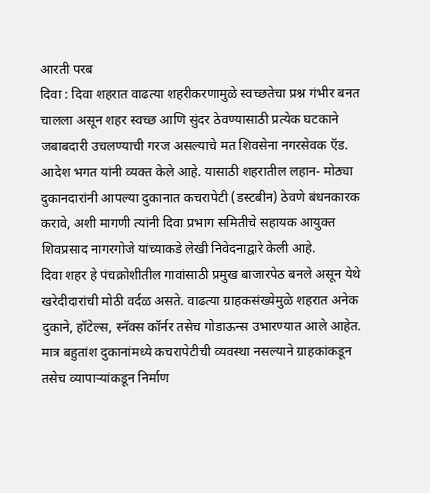आरती परब
दिवा : दिवा शहरात वाढत्या शहरीकरणामुळे स्वच्छतेचा प्रश्न गंभीर बनत चालला असून शहर स्वच्छ आणि सुंदर ठेवण्यासाठी प्रत्येक घटकाने जबाबदारी उचलण्याची गरज असल्याचे मत शिवसेना नगरसेवक ऍड. आदेश भगत यांनी व्यक्त केले आहे. यासाठी शहरातील लहान- मोठ्या दुकानदारांनी आपल्या दुकानात कचरापेटी (डस्टबीन) ठेवणे बंधनकारक करावे, अशी मागणी त्यांनी दिवा प्रभाग समितीचे सहायक आयुक्त शिवप्रसाद नागरगोजे यांच्याकडे लेखी निवेदनाद्वारे केली आहे.
दिवा शहर हे पंचक्रोशीतील गावांसाठी प्रमुख बाजारपेठ बनले असून येथे खरेदीदारांची मोठी वर्दळ असते. वाढत्या ग्राहकसंख्येमुळे शहरात अनेक दुकाने, हॉटेल्स, स्नॅक्स कॉर्नर तसेच गोडाऊन्स उभारण्यात आले आहेत. मात्र बहुतांश दुकानांमध्ये कचरापेटीची व्यवस्था नसल्याने ग्राहकांकडून तसेच व्यापाऱ्यांकडून निर्माण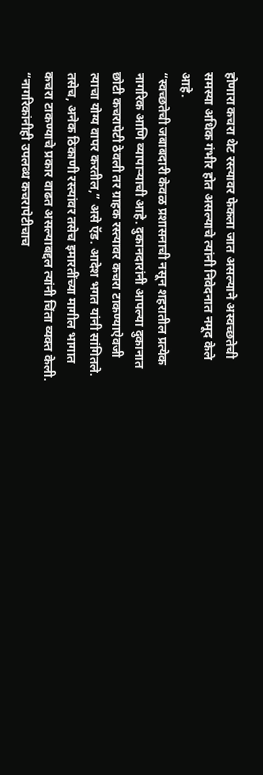होणारा कचरा थेट रस्त्यावर फेकला जात असल्याने अस्वच्छतेची समस्या अधिक गंभीर होत असल्याचे त्यांनी निवेदनात नमूद केले आहे.
“स्वच्छतेची जबाबदारी केवळ प्रशासनाची नसून शहरातील प्रत्येक नागरिक आणि व्यापाऱ्याची आहे. दुकानदारांनी आपल्या दुकानात छोटी कचरापेटी ठेवली तर ग्राहक रस्त्यावर कचरा टाकण्याऐवजी त्याचा योग्य वापर करतील,” असे ऍड. आदेश भगत यांनी सांगितले.
तसेच, अनेक ठिकाणी रस्त्यांवर तसेच इमारतींच्या मागील भागात कचरा टाकण्याचे प्रकार वाढत असल्याबद्दल त्यांनी चिंता व्यक्त केली. “नागरिकांनीही उपलब्ध कचरापेटीचाच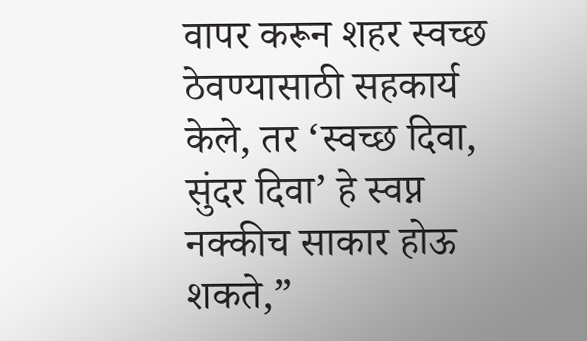वापर करून शहर स्वच्छ ठेवण्यासाठी सहकार्य केले, तर ‘स्वच्छ दिवा, सुंदर दिवा’ हे स्वप्न नक्कीच साकार होऊ शकते,”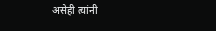असेही त्यांनी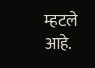म्हटले आहे.